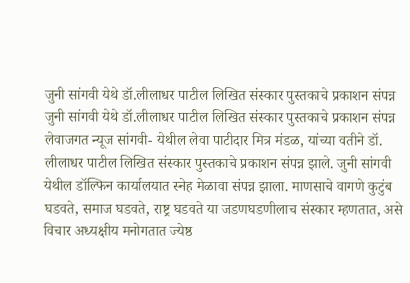जुनी सांगवी येथे डॉ.लीलाधर पाटील लिखित संस्कार पुस्तकाचे प्रकाशन संपन्न
जुनी सांगवी येथे डॉ.लीलाधर पाटील लिखित संस्कार पुस्तकाचे प्रकाशन संपन्न
लेवाजगत न्यूज सांगवी- येथील लेवा पाटीदार मित्र मंडळ, यांच्या वतीने डॉ. लीलाधर पाटील लिखित संस्कार पुस्तकाचे प्रकाशन संपन्न झाले. जुनी सांगवी येथील डॉल्फिन कार्यालयात स्नेह मेळावा संपन्न झाला. माणसाचे वागणे कुटुंब घडवते, समाज घडवते, राष्ट्र घडवते या जडणघडणीलाच संस्कार म्हणतात, असे विचार अध्यक्षीय मनोगतात ज्येष्ठ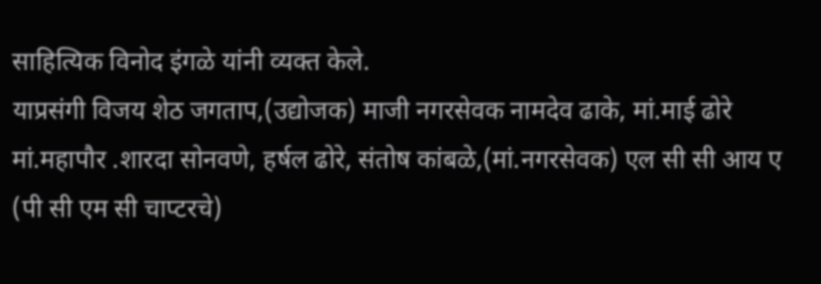साहित्यिक विनोद इंगळे यांनी व्यक्त केले.
याप्रसंगी विजय शेठ जगताप,(उद्योजक) माजी नगरसेवक नामदेव ढाके, मां.माई ढोरे मां.महापौर .शारदा सोनवणे, हर्षल ढोरे, संतोष कांबळे,(मां.नगरसेवक) एल सी सी आय ए (पी सी एम सी चाप्टरचे)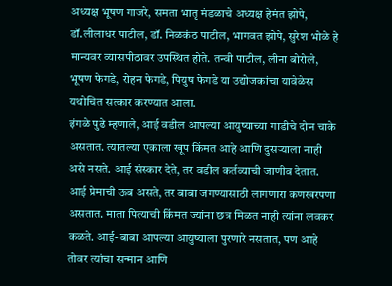अध्यक्ष भूषण गाजरे, समता भातृ मंडळाचे अध्यक्ष हेमंत झोपे, डॉ.लीलाधर पाटील, डॉ. निळकंठ पाटील, भागवत झोपे, सुरेश भोळे हे मान्यवर व्यासपीठावर उपस्थित होते. तन्वी पाटील, लीना बोरोले, भूषण फेगडे, रोहन फेगडे, पियुष फेगडे या उद्योजकांचा यावेळेस यथोचित सत्कार करण्यात आला.
इंगळे पुढे म्हणाले, आई वडील आपल्या आयुष्याच्या गाडीचे दोन चाके असतात. त्यातल्या एकाला खूप किंमत आहे आणि दुसऱ्याला नाही असे नसते. आई संस्कार देते, तर वडील कर्तव्याची जाणीव देतात. आई प्रेमाची ऊब असते, तर बाबा जगण्यासाठी लागणारा कणखरपणा असतात. माता पित्याची किंमत ज्यांना छत्र मिळत नाही त्यांना लवकर कळते. आई-बाबा आपल्या आयुष्याला पुरणारे नसतात, पण आहे तोवर त्यांचा सन्मान आणि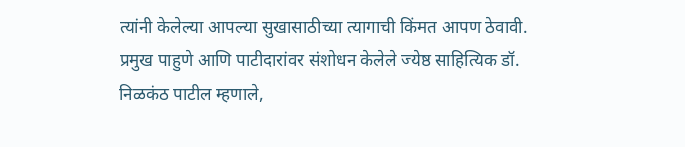त्यांनी केलेल्या आपल्या सुखासाठीच्या त्यागाची किंमत आपण ठेवावी.
प्रमुख पाहुणे आणि पाटीदारांवर संशोधन केलेले ज्येष्ठ साहित्यिक डॉ. निळकंठ पाटील म्हणाले,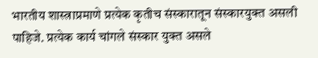भारतीय शास्त्राप्रमाणे प्रत्येक कृतीच संस्कारातून संस्कारयुक्त असली पाहिजे. प्रत्येक कार्य चांगले संस्कार युक्त असले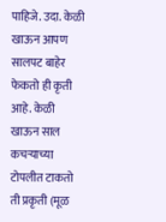पाहिजे. उदा. केळी खाऊन आपण सालपट बाहेर फेकतो ही कृती आहे. केळी खाऊन साल कचऱ्याच्या टोपलीत टाकतो ती प्रकृती (मूळ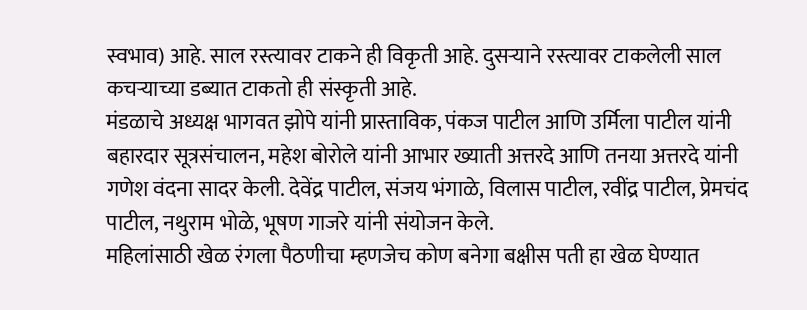स्वभाव) आहे. साल रस्त्यावर टाकने ही विकृती आहे. दुसऱ्याने रस्त्यावर टाकलेली साल कचऱ्याच्या डब्यात टाकतो ही संस्कृती आहे.
मंडळाचे अध्यक्ष भागवत झोपे यांनी प्रास्ताविक, पंकज पाटील आणि उर्मिला पाटील यांनी बहारदार सूत्रसंचालन, महेश बोरोले यांनी आभार ख्याती अत्तरदे आणि तनया अत्तरदे यांनी गणेश वंदना सादर केली. देवेंद्र पाटील, संजय भंगाळे, विलास पाटील, रवींद्र पाटील, प्रेमचंद पाटील, नथुराम भोळे, भूषण गाजरे यांनी संयोजन केले.
महिलांसाठी खेळ रंगला पैठणीचा म्हणजेच कोण बनेगा बक्षीस पती हा खेळ घेण्यात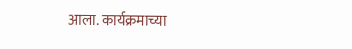आला. कार्यक्रमाच्या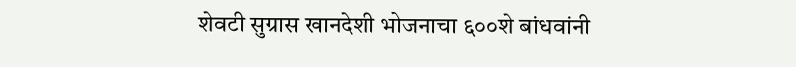शेवटी सुग्रास खानदेशी भोजनाचा ६००शे बांधवांनी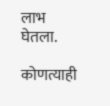लाभ घेतला.

कोणत्याही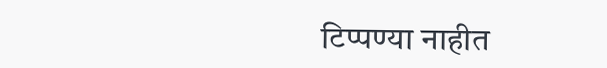टिप्पण्या नाहीत